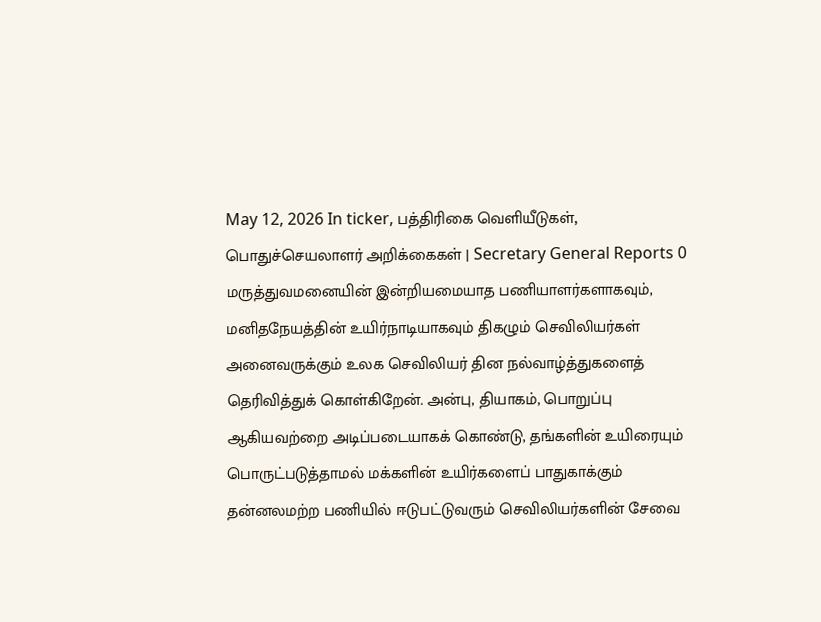May 12, 2026 In ticker‚ பத்திரிகை வெளியீடுகள்‚ பொதுச்செயலாளர் அறிக்கைகள் | Secretary General Reports 0 மருத்துவமனையின் இன்றியமையாத பணியாளர்களாகவும், மனிதநேயத்தின் உயிர்நாடியாகவும் திகழும் செவிலியர்கள் அனைவருக்கும் உலக செவிலியர் தின நல்வாழ்த்துகளைத் தெரிவித்துக் கொள்கிறேன். அன்பு, தியாகம், பொறுப்பு ஆகியவற்றை அடிப்படையாகக் கொண்டு, தங்களின் உயிரையும் பொருட்படுத்தாமல் மக்களின் உயிர்களைப் பாதுகாக்கும் தன்னலமற்ற பணியில் ஈடுபட்டுவரும் செவிலியர்களின் சேவை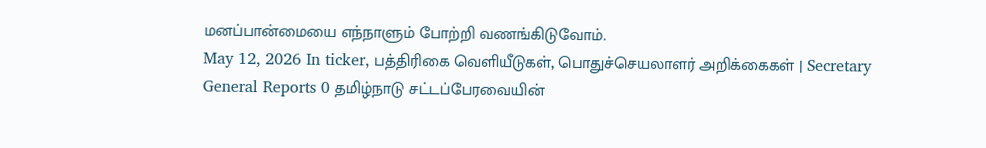மனப்பான்மையை எந்நாளும் போற்றி வணங்கிடுவோம்.
May 12, 2026 In ticker‚ பத்திரிகை வெளியீடுகள்‚ பொதுச்செயலாளர் அறிக்கைகள் | Secretary General Reports 0 தமிழ்நாடு சட்டப்பேரவையின்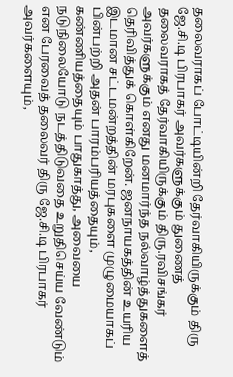தலைவராகப் போட்டியின்றி தேர்வாகியிருக்கும் திரு ஜே.சி.டி பிரபாகர் அவர்களுக்கும் துணைத் தலைவராகத் தேர்வாகியிருக்கும் திரு.ரவிசங்கர் அவர்களுக்கும் எனது மனமார்ந்த நல்வாழ்த்துகளைத் தெரிவித்துக் கொள்கிறேன். ஜனநாயகத்தின் உயரிய இடமான சட்டமன்றத்தின் மரபுகளை முழுமையாகப் பின்பற்றி அதன் பாரம்பரியத்தையும், கண்ணியத்தையும் பாதுகாத்து, அவையை நடுநிலையோடு நடத்திடுவதை உறுதிசெய்ய வேண்டும் என பேரவைத் தலைவர் திரு ஜே.சி.டி பிரபாகர் அவர்களையும்,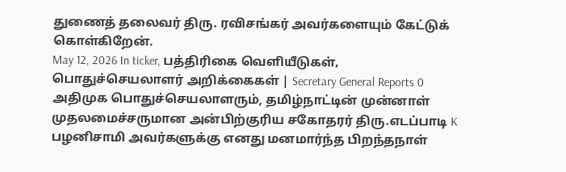துணைத் தலைவர் திரு. ரவிசங்கர் அவர்களையும் கேட்டுக் கொள்கிறேன்.
May 12, 2026 In ticker‚ பத்திரிகை வெளியீடுகள்‚ பொதுச்செயலாளர் அறிக்கைகள் | Secretary General Reports 0 அதிமுக பொதுச்செயலாளரும், தமிழ்நாட்டின் முன்னாள் முதலமைச்சருமான அன்பிற்குரிய சகோதரர் திரு.எடப்பாடி K பழனிசாமி அவர்களுக்கு எனது மனமார்ந்த பிறந்தநாள்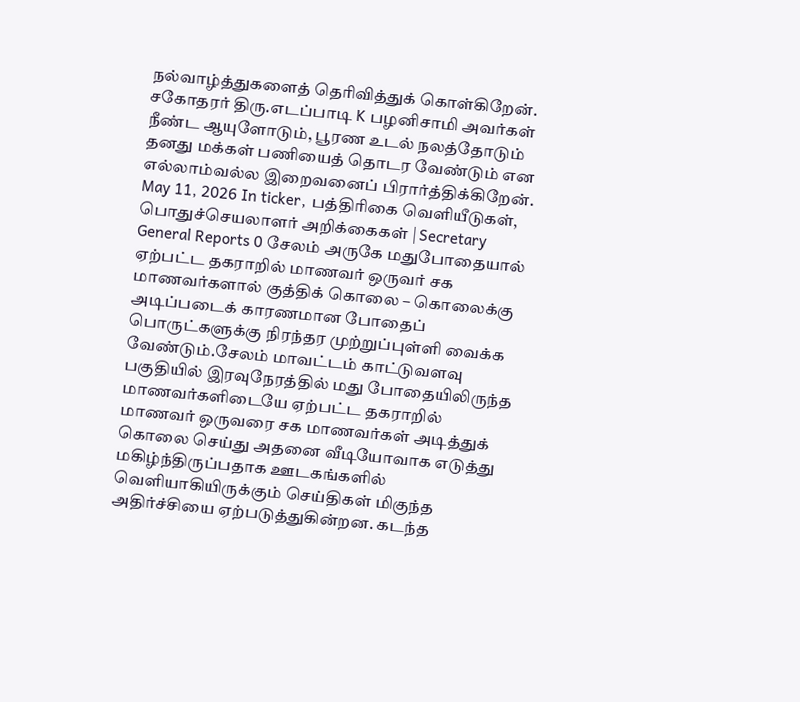நல்வாழ்த்துகளைத் தெரிவித்துக் கொள்கிறேன். சகோதரர் திரு.எடப்பாடி K பழனிசாமி அவர்கள் நீண்ட ஆயுளோடும், பூரண உடல் நலத்தோடும் தனது மக்கள் பணியைத் தொடர வேண்டும் என எல்லாம்வல்ல இறைவனைப் பிரார்த்திக்கிறேன்.
May 11, 2026 In ticker‚ பத்திரிகை வெளியீடுகள்‚ பொதுச்செயலாளர் அறிக்கைகள் | Secretary General Reports 0 சேலம் அருகே மதுபோதையால் ஏற்பட்ட தகராறில் மாணவர் ஒருவர் சக மாணவர்களால் குத்திக் கொலை – கொலைக்கு அடிப்படைக் காரணமான போதைப் பொருட்களுக்கு நிரந்தர முற்றுப்புள்ளி வைக்க வேண்டும்.சேலம் மாவட்டம் காட்டுவளவு பகுதியில் இரவுநேரத்தில் மது போதையிலிருந்த மாணவர்களிடையே ஏற்பட்ட தகராறில் மாணவர் ஒருவரை சக மாணவர்கள் அடித்துக் கொலை செய்து அதனை வீடியோவாக எடுத்து மகிழ்ந்திருப்பதாக ஊடகங்களில் வெளியாகியிருக்கும் செய்திகள் மிகுந்த அதிர்ச்சியை ஏற்படுத்துகின்றன. கடந்த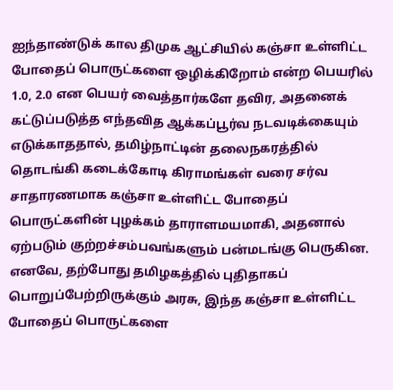ஐந்தாண்டுக் கால திமுக ஆட்சியில் கஞ்சா உள்ளிட்ட போதைப் பொருட்களை ஒழிக்கிறோம் என்ற பெயரில் 1.0, 2.0 என பெயர் வைத்தார்களே தவிர, அதனைக் கட்டுப்படுத்த எந்தவித ஆக்கப்பூர்வ நடவடிக்கையும் எடுக்காததால், தமிழ்நாட்டின் தலைநகரத்தில் தொடங்கி கடைக்கோடி கிராமங்கள் வரை சர்வ சாதாரணமாக கஞ்சா உள்ளிட்ட போதைப் பொருட்களின் புழக்கம் தாராளமயமாகி, அதனால் ஏற்படும் குற்றச்சம்பவங்களும் பன்மடங்கு பெருகின. எனவே, தற்போது தமிழகத்தில் புதிதாகப் பொறுப்பேற்றிருக்கும் அரசு, இந்த கஞ்சா உள்ளிட்ட போதைப் பொருட்களை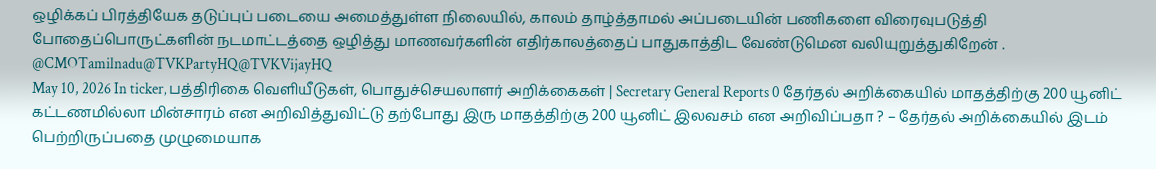ஒழிக்கப் பிரத்தியேக தடுப்புப் படையை அமைத்துள்ள நிலையில், காலம் தாழ்த்தாமல் அப்படையின் பணிகளை விரைவுபடுத்தி போதைப்பொருட்களின் நடமாட்டத்தை ஒழித்து மாணவர்களின் எதிர்காலத்தைப் பாதுகாத்திட வேண்டுமென வலியுறுத்துகிறேன் . @CMOTamilnadu@TVKPartyHQ@TVKVijayHQ
May 10, 2026 In ticker‚ பத்திரிகை வெளியீடுகள்‚ பொதுச்செயலாளர் அறிக்கைகள் | Secretary General Reports 0 தேர்தல் அறிக்கையில் மாதத்திற்கு 200 யூனிட் கட்டணமில்லா மின்சாரம் என அறிவித்துவிட்டு தற்போது இரு மாதத்திற்கு 200 யூனிட் இலவசம் என அறிவிப்பதா ? – தேர்தல் அறிக்கையில் இடம் பெற்றிருப்பதை முழுமையாக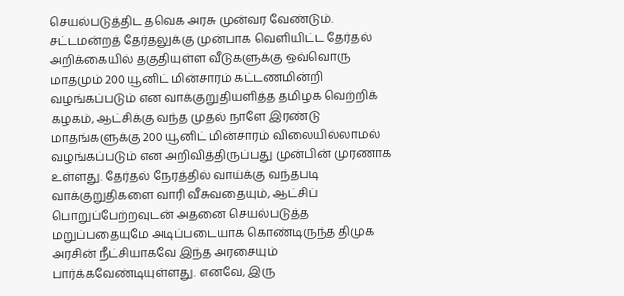செயல்படுத்திட தவெக அரசு முன்வர வேண்டும். சட்டமன்றத் தேர்தலுக்கு முன்பாக வெளியிட்ட தேர்தல் அறிக்கையில் தகுதியுள்ள வீடுகளுக்கு ஒவ்வொரு மாதமும் 200 யூனிட் மின்சாரம் கட்டணமின்றி வழங்கப்படும் என வாக்குறுதியளித்த தமிழக வெற்றிக் கழகம், ஆட்சிக்கு வந்த முதல் நாளே இரண்டு மாதங்களுக்கு 200 யூனிட் மின்சாரம் விலையில்லாமல் வழங்கப்படும் என அறிவித்திருப்பது முன்பின் முரணாக உள்ளது. தேர்தல் நேரத்தில் வாய்க்கு வந்தபடி வாக்குறுதிகளை வாரி வீசுவதையும், ஆட்சிப் பொறுப்பேற்றவுடன் அதனை செயல்படுத்த மறுப்பதையுமே அடிப்படையாக கொண்டிருந்த திமுக அரசின் நீட்சியாகவே இந்த அரசையும் பார்க்கவேண்டியுள்ளது. எனவே, இரு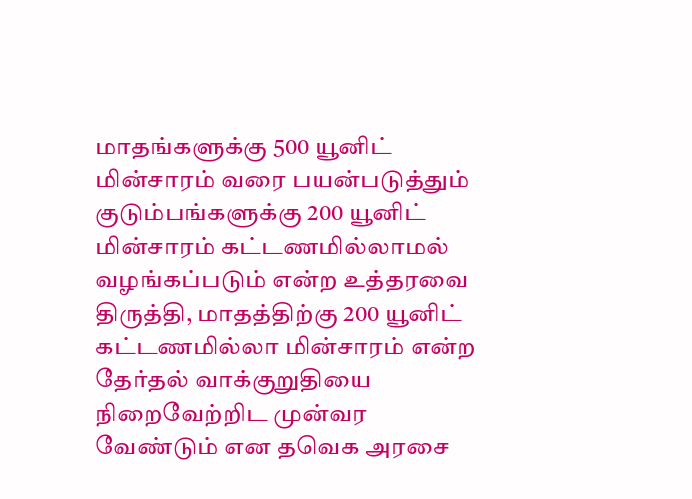மாதங்களுக்கு 500 யூனிட் மின்சாரம் வரை பயன்படுத்தும் குடும்பங்களுக்கு 200 யூனிட் மின்சாரம் கட்டணமில்லாமல் வழங்கப்படும் என்ற உத்தரவை திருத்தி, மாதத்திற்கு 200 யூனிட் கட்டணமில்லா மின்சாரம் என்ற தேர்தல் வாக்குறுதியை நிறைவேற்றிட முன்வர வேண்டும் என தவெக அரசை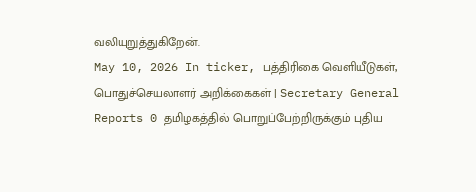வலியுறுத்துகிறேன்.
May 10, 2026 In ticker‚ பத்திரிகை வெளியீடுகள்‚ பொதுச்செயலாளர் அறிக்கைகள் | Secretary General Reports 0 தமிழகத்தில் பொறுப்பேற்றிருக்கும் புதிய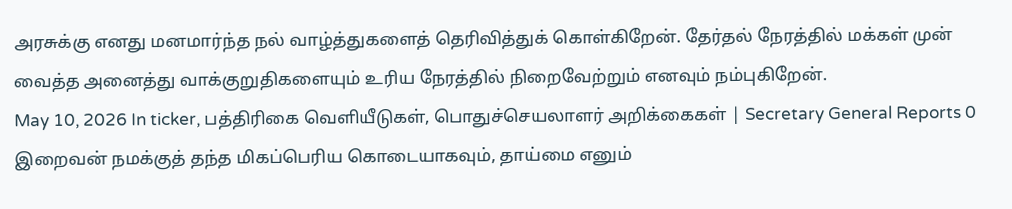அரசுக்கு எனது மனமார்ந்த நல் வாழ்த்துகளைத் தெரிவித்துக் கொள்கிறேன். தேர்தல் நேரத்தில் மக்கள் முன் வைத்த அனைத்து வாக்குறுதிகளையும் உரிய நேரத்தில் நிறைவேற்றும் எனவும் நம்புகிறேன்.
May 10, 2026 In ticker‚ பத்திரிகை வெளியீடுகள்‚ பொதுச்செயலாளர் அறிக்கைகள் | Secretary General Reports 0 இறைவன் நமக்குத் தந்த மிகப்பெரிய கொடையாகவும், தாய்மை எனும்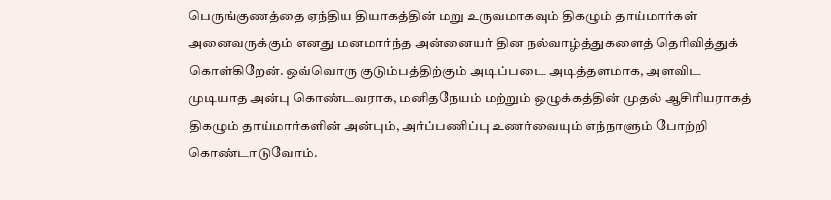பெருங்குணத்தை ஏந்திய தியாகத்தின் மறு உருவமாகவும் திகழும் தாய்மார்கள் அனைவருக்கும் எனது மனமார்ந்த அன்னையர் தின நல்வாழ்த்துகளைத் தெரிவித்துக் கொள்கிறேன். ஒவ்வொரு குடும்பத்திற்கும் அடிப்படை அடித்தளமாக, அளவிட முடியாத அன்பு கொண்டவராக, மனிதநேயம் மற்றும் ஒழுக்கத்தின் முதல் ஆசிரியராகத் திகழும் தாய்மார்களின் அன்பும், அர்ப்பணிப்பு உணர்வையும் எந்நாளும் போற்றி கொண்டாடுவோம்.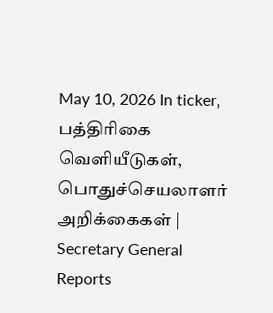May 10, 2026 In ticker‚ பத்திரிகை வெளியீடுகள்‚ பொதுச்செயலாளர் அறிக்கைகள் | Secretary General Reports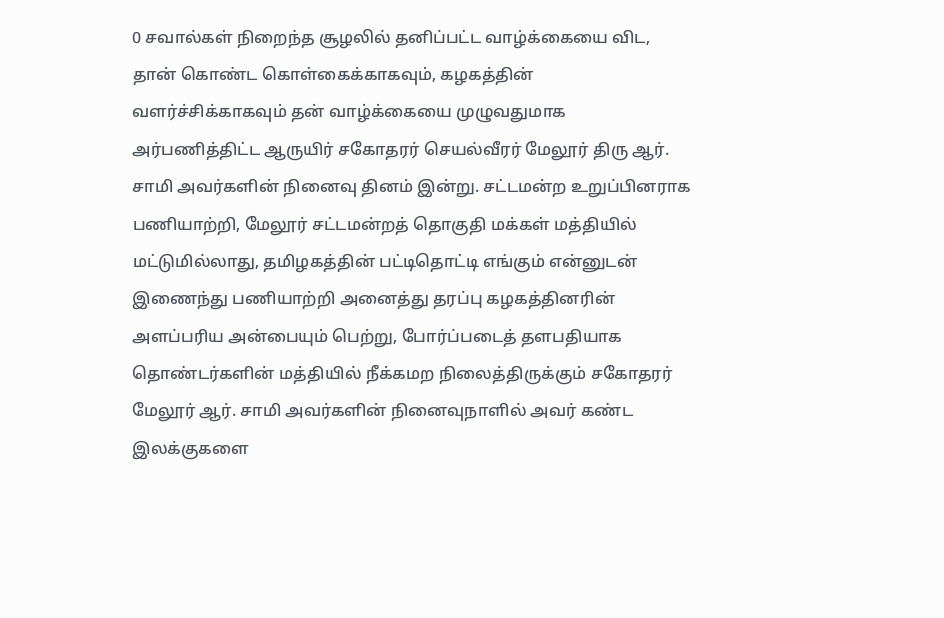0 சவால்கள் நிறைந்த சூழலில் தனிப்பட்ட வாழ்க்கையை விட, தான் கொண்ட கொள்கைக்காகவும், கழகத்தின் வளர்ச்சிக்காகவும் தன் வாழ்க்கையை முழுவதுமாக அர்பணித்திட்ட ஆருயிர் சகோதரர் செயல்வீரர் மேலூர் திரு ஆர். சாமி அவர்களின் நினைவு தினம் இன்று. சட்டமன்ற உறுப்பினராக பணியாற்றி, மேலூர் சட்டமன்றத் தொகுதி மக்கள் மத்தியில் மட்டுமில்லாது, தமிழகத்தின் பட்டிதொட்டி எங்கும் என்னுடன் இணைந்து பணியாற்றி அனைத்து தரப்பு கழகத்தினரின் அளப்பரிய அன்பையும் பெற்று, போர்ப்படைத் தளபதியாக தொண்டர்களின் மத்தியில் நீக்கமற நிலைத்திருக்கும் சகோதரர் மேலூர் ஆர். சாமி அவர்களின் நினைவுநாளில் அவர் கண்ட இலக்குகளை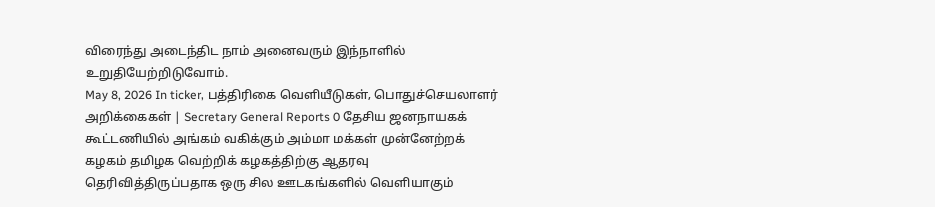விரைந்து அடைந்திட நாம் அனைவரும் இந்நாளில் உறுதியேற்றிடுவோம்.
May 8, 2026 In ticker‚ பத்திரிகை வெளியீடுகள்‚ பொதுச்செயலாளர் அறிக்கைகள் | Secretary General Reports 0 தேசிய ஜனநாயகக் கூட்டணியில் அங்கம் வகிக்கும் அம்மா மக்கள் முன்னேற்றக் கழகம் தமிழக வெற்றிக் கழகத்திற்கு ஆதரவு தெரிவித்திருப்பதாக ஒரு சில ஊடகங்களில் வெளியாகும்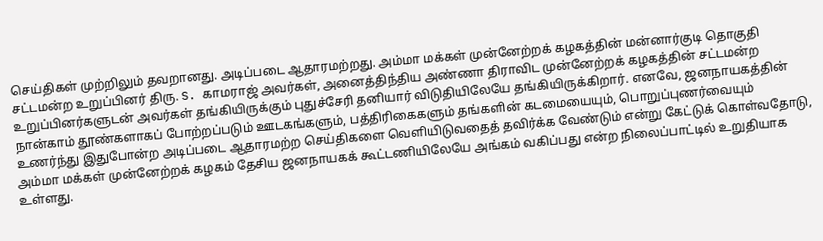செய்திகள் முற்றிலும் தவறானது. அடிப்படை ஆதாரமற்றது. அம்மா மக்கள் முன்னேற்றக் கழகத்தின் மன்னார்குடி தொகுதி சட்டமன்ற உறுப்பினர் திரு. S. காமராஜ் அவர்கள், அனைத்திந்திய அண்ணா திராவிட முன்னேற்றக் கழகத்தின் சட்டமன்ற உறுப்பினர்களுடன் அவர்கள் தங்கியிருக்கும் புதுச்சேரி தனியார் விடுதியிலேயே தங்கியிருக்கிறார். எனவே, ஜனநாயகத்தின் நான்காம் தூண்களாகப் போற்றப்படும் ஊடகங்களும், பத்திரிகைகளும் தங்களின் கடமையையும், பொறுப்புணர்வையும் உணர்ந்து இதுபோன்ற அடிப்படை ஆதாரமற்ற செய்திகளை வெளியிடுவதைத் தவிர்க்க வேண்டும் என்று கேட்டுக் கொள்வதோடு, அம்மா மக்கள் முன்னேற்றக் கழகம் தேசிய ஜனநாயகக் கூட்டணியிலேயே அங்கம் வகிப்பது என்ற நிலைப்பாட்டில் உறுதியாக உள்ளது.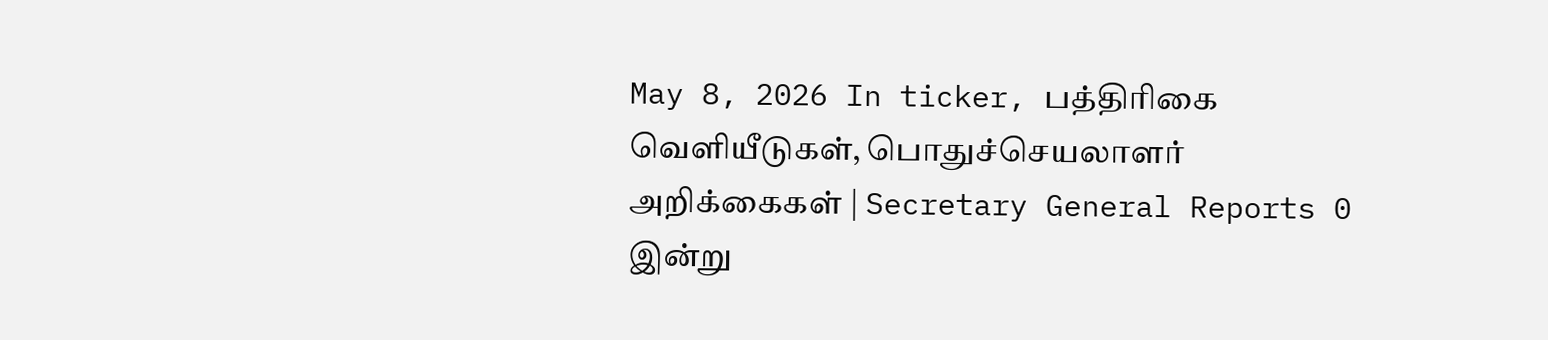May 8, 2026 In ticker‚ பத்திரிகை வெளியீடுகள்‚ பொதுச்செயலாளர் அறிக்கைகள் | Secretary General Reports 0 இன்று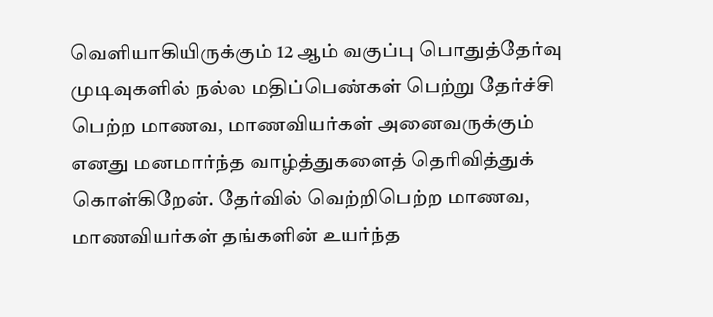வெளியாகியிருக்கும் 12 ஆம் வகுப்பு பொதுத்தேர்வு முடிவுகளில் நல்ல மதிப்பெண்கள் பெற்று தேர்ச்சி பெற்ற மாணவ, மாணவியர்கள் அனைவருக்கும் எனது மனமார்ந்த வாழ்த்துகளைத் தெரிவித்துக் கொள்கிறேன். தேர்வில் வெற்றிபெற்ற மாணவ, மாணவியர்கள் தங்களின் உயர்ந்த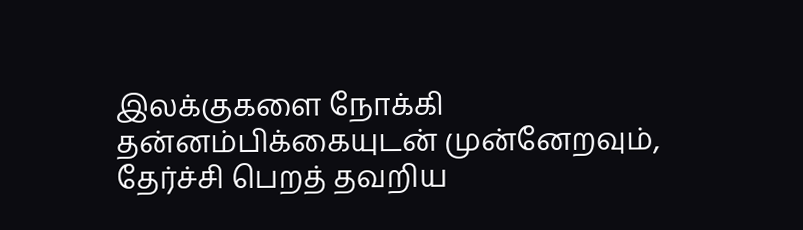இலக்குகளை நோக்கி தன்னம்பிக்கையுடன் முன்னேறவும், தேர்ச்சி பெறத் தவறிய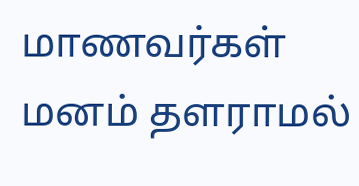மாணவர்கள் மனம் தளராமல்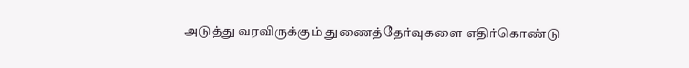அடுத்து வரவிருக்கும் துணைத்தேர்வுகளை எதிர்கொண்டு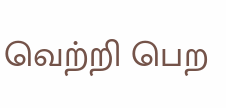வெற்றி பெற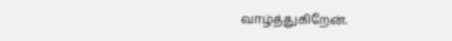வாழ்த்துகிறேன்.